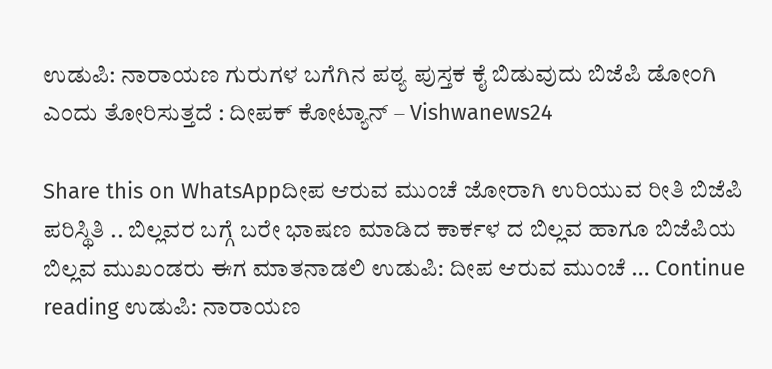ಉಡುಪಿ: ನಾರಾಯಣ ಗುರುಗಳ ಬಗೆಗಿನ ಪಠ್ಯ ಪುಸ್ತಕ ಕೈ ಬಿಡುವುದು ಬಿಜೆಪಿ ಡೋಂಗಿ ಎಂದು ತೋರಿಸುತ್ತದೆ : ದೀಪಕ್‌ ಕೋಟ್ಯಾನ್ – Vishwanews24

Share this on WhatsAppದೀಪ ಆರುವ ಮುಂಚೆ ಜೋರಾಗಿ ಉರಿಯುವ ರೀತಿ ಬಿಜೆಪಿ ಪರಿಸ್ಥಿತಿ .. ಬಿಲ್ಲವರ ಬಗ್ಗೆ ಬರೇ ಭಾಷಣ ಮಾಡಿದ ಕಾರ್ಕಳ ದ ಬಿಲ್ಲವ ಹಾಗೂ ಬಿಜೆಪಿಯ ಬಿಲ್ಲವ ಮುಖಂಡರು ಈಗ ಮಾತನಾಡಲಿ ಉಡುಪಿ: ದೀಪ ಆರುವ ಮುಂಚೆ … Continue reading ಉಡುಪಿ: ನಾರಾಯಣ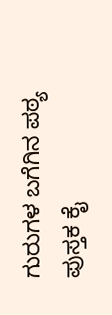ಗುರುಗಳ ಬಗೆಗಿನ ಪಠ್ಯ ಪುಸ್ತಕ ಕೈ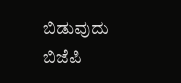ಬಿಡುವುದು ಬಿಜೆಪಿ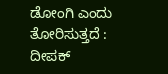ಡೋಂಗಿ ಎಂದು ತೋರಿಸುತ್ತದೆ : ದೀಪಕ್‌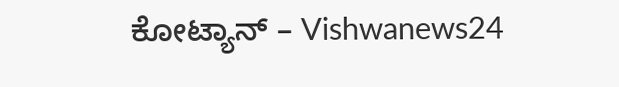ಕೋಟ್ಯಾನ್ – Vishwanews24